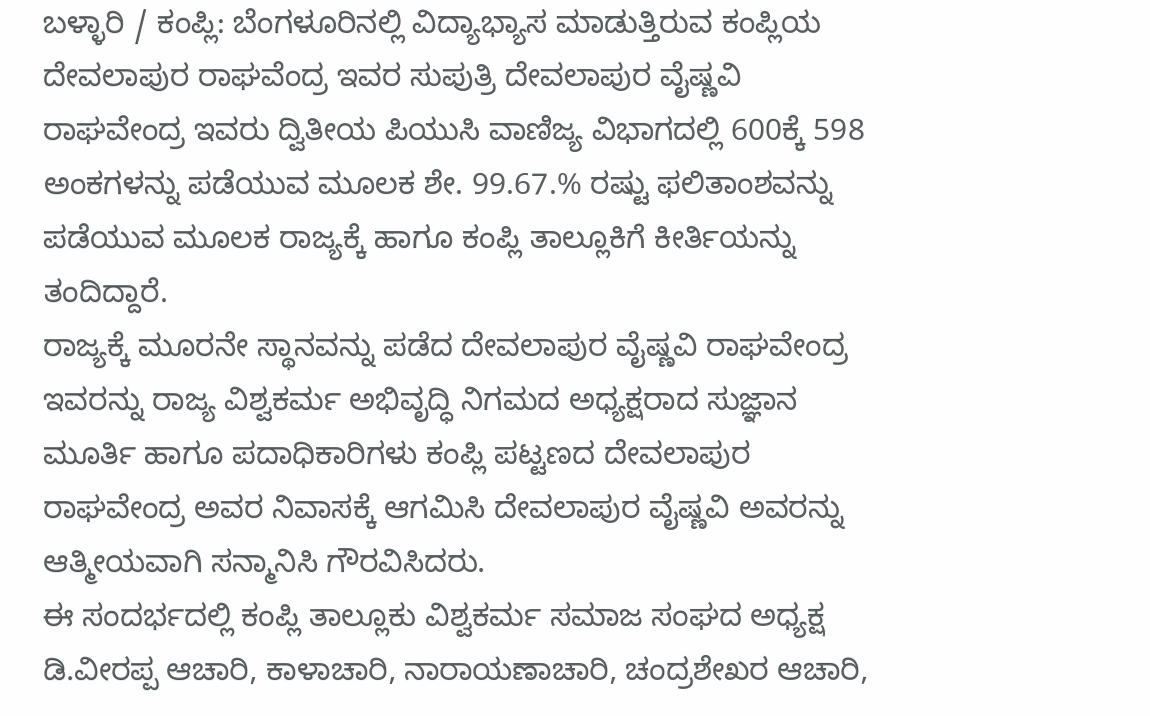ಬಳ್ಳಾರಿ / ಕಂಪ್ಲಿ: ಬೆಂಗಳೂರಿನಲ್ಲಿ ವಿದ್ಯಾಭ್ಯಾಸ ಮಾಡುತ್ತಿರುವ ಕಂಪ್ಲಿಯ ದೇವಲಾಪುರ ರಾಘವೆಂದ್ರ ಇವರ ಸುಪುತ್ರಿ ದೇವಲಾಪುರ ವೈಷ್ಣವಿ ರಾಘವೇಂದ್ರ ಇವರು ದ್ವಿತೀಯ ಪಿಯುಸಿ ವಾಣಿಜ್ಯ ವಿಭಾಗದಲ್ಲಿ 600ಕ್ಕೆ 598 ಅಂಕಗಳನ್ನು ಪಡೆಯುವ ಮೂಲಕ ಶೇ. 99.67.% ರಷ್ಟು ಫಲಿತಾಂಶವನ್ನು ಪಡೆಯುವ ಮೂಲಕ ರಾಜ್ಯಕ್ಕೆ ಹಾಗೂ ಕಂಪ್ಲಿ ತಾಲ್ಲೂಕಿಗೆ ಕೀರ್ತಿಯನ್ನು ತಂದಿದ್ದಾರೆ.
ರಾಜ್ಯಕ್ಕೆ ಮೂರನೇ ಸ್ಥಾನವನ್ನು ಪಡೆದ ದೇವಲಾಪುರ ವೈಷ್ಣವಿ ರಾಘವೇಂದ್ರ ಇವರನ್ನು ರಾಜ್ಯ ವಿಶ್ವಕರ್ಮ ಅಭಿವೃದ್ಧಿ ನಿಗಮದ ಅಧ್ಯಕ್ಷರಾದ ಸುಜ್ಞಾನ ಮೂರ್ತಿ ಹಾಗೂ ಪದಾಧಿಕಾರಿಗಳು ಕಂಪ್ಲಿ ಪಟ್ಟಣದ ದೇವಲಾಪುರ ರಾಘವೇಂದ್ರ ಅವರ ನಿವಾಸಕ್ಕೆ ಆಗಮಿಸಿ ದೇವಲಾಪುರ ವೈಷ್ಣವಿ ಅವರನ್ನು ಆತ್ಮೀಯವಾಗಿ ಸನ್ಮಾನಿಸಿ ಗೌರವಿಸಿದರು.
ಈ ಸಂದರ್ಭದಲ್ಲಿ ಕಂಪ್ಲಿ ತಾಲ್ಲೂಕು ವಿಶ್ವಕರ್ಮ ಸಮಾಜ ಸಂಘದ ಅಧ್ಯಕ್ಷ ಡಿ.ವೀರಪ್ಪ ಆಚಾರಿ, ಕಾಳಾಚಾರಿ, ನಾರಾಯಣಾಚಾರಿ, ಚಂದ್ರಶೇಖರ ಆಚಾರಿ,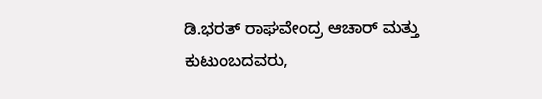ಡಿ.ಭರತ್ ರಾಘವೇಂದ್ರ ಆಚಾರ್ ಮತ್ತು ಕುಟುಂಬದವರು,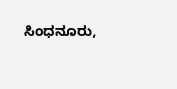ಸಿಂಧನೂರು,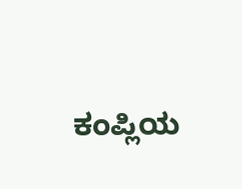ಕಂಪ್ಲಿಯ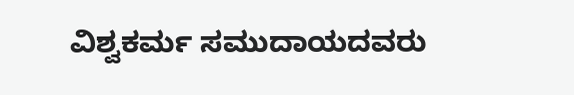ವಿಶ್ವಕರ್ಮ ಸಮುದಾಯದವರು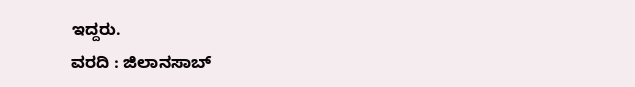ಇದ್ದರು.
ವರದಿ : ಜಿಲಾನಸಾಬ್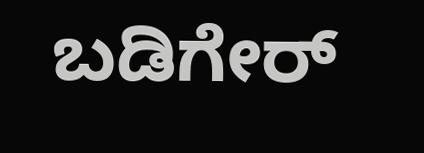ಬಡಿಗೇರ್